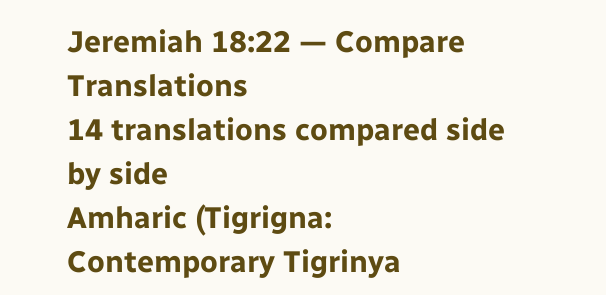Jeremiah 18:22 — Compare Translations
14 translations compared side by side
Amharic (Tigrigna: Contemporary Tigrinya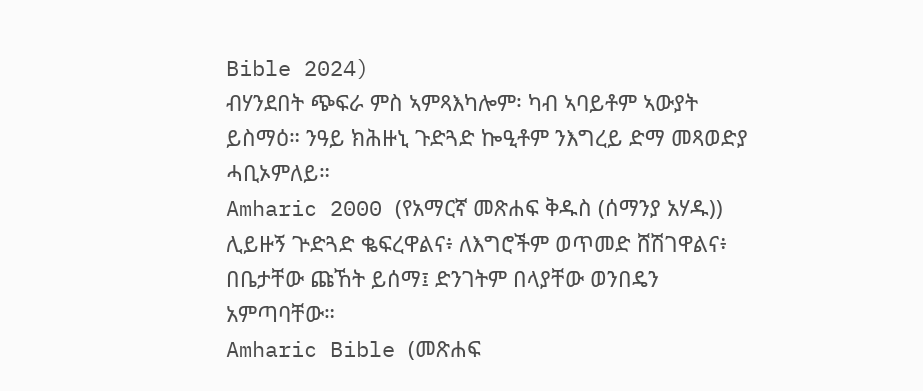Bible 2024)
ብሃንደበት ጭፍራ ምስ ኣምጻእካሎም፡ ካብ ኣባይቶም ኣውያት ይስማዕ። ንዓይ ክሕዙኒ ጉድጓድ ኰዒቶም ንእግረይ ድማ መጻወድያ ሓቢኦምለይ።
Amharic 2000 (የአማርኛ መጽሐፍ ቅዱስ (ሰማንያ አሃዱ))
ሊይዙኝ ጕድጓድ ቈፍረዋልና፥ ለእግሮችም ወጥመድ ሸሽገዋልና፥ በቤታቸው ጩኸት ይሰማ፤ ድንገትም በላያቸው ወንበዴን አምጣባቸው።
Amharic Bible (መጽሐፍ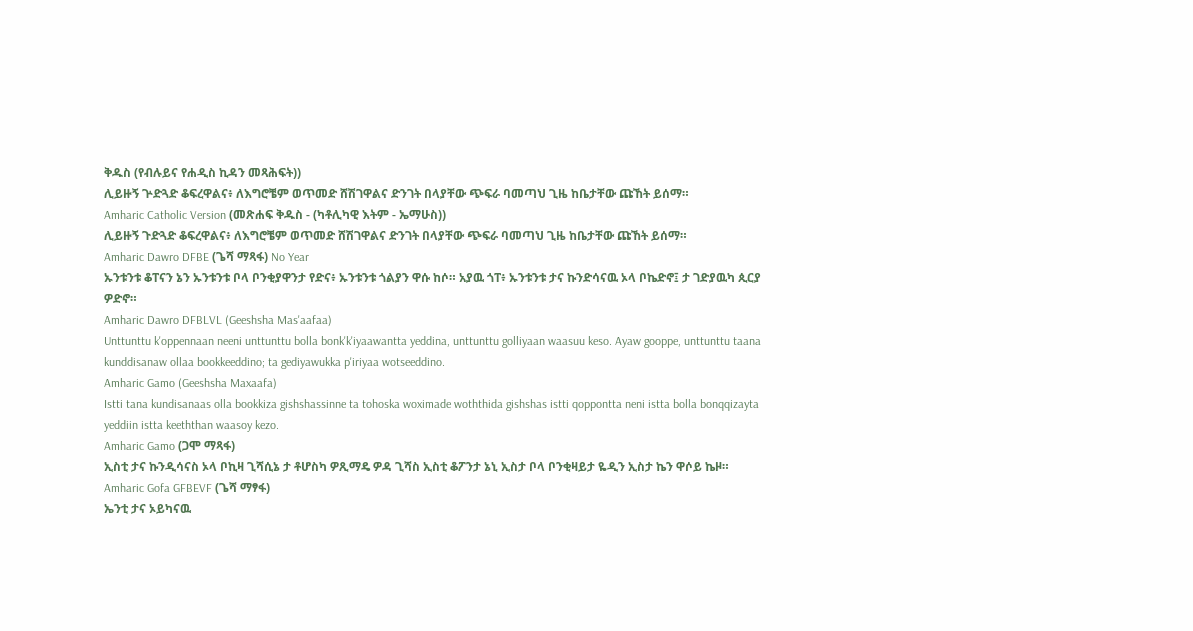ቅዱስ (የብሉይና የሐዲስ ኪዳን መጻሕፍት))
ሊይዙኝ ጕድጓድ ቆፍረዋልና፥ ለእግሮቼም ወጥመድ ሸሽገዋልና ድንገት በላያቸው ጭፍራ ባመጣህ ጊዜ ከቤታቸው ጩኸት ይሰማ።
Amharic Catholic Version (መጽሐፍ ቅዱስ - (ካቶሊካዊ እትም - ኤማሁስ))
ሊይዙኝ ጉድጓድ ቆፍረዋልና፥ ለእግሮቼም ወጥመድ ሸሽገዋልና ድንገት በላያቸው ጭፍራ ባመጣህ ጊዜ ከቤታቸው ጩኸት ይሰማ።
Amharic Dawro DFBE (ጌሻ ማጻፋ) No Year
ኡንቱንቱ ቆፐናን ኔን ኡንቱንቱ ቦላ ቦንቂያዋንታ የድና፥ ኡንቱንቱ ጎልያን ዋሱ ከሶ። አያዉ ጎፐ፥ ኡንቱንቱ ታና ኩንድሳናዉ ኦላ ቦኬድኖ፤ ታ ገድያዉካ ጲርያ ዎድኖ።
Amharic Dawro DFBLVL (Geeshsha Mas'aafaa)
Unttunttu k'oppennaan neeni unttunttu bolla bonk'k'iyaawantta yeddina, unttunttu golliyaan waasuu keso. Ayaw gooppe, unttunttu taana kunddisanaw ollaa bookkeeddino; ta gediyawukka p'iriyaa wotseeddino.
Amharic Gamo (Geeshsha Maxaafa)
Istti tana kundisanaas olla bookkiza gishshassinne ta tohoska woximade woththida gishshas istti qoppontta neni istta bolla bonqqizayta yeddiin istta keeththan waasoy kezo.
Amharic Gamo (ጋሞ ማጻፋ)
ኢስቲ ታና ኩንዲሳናስ ኦላ ቦኪዛ ጊሻሲኔ ታ ቶሆስካ ዎጺማዴ ዎዳ ጊሻስ ኢስቲ ቆፖንታ ኔኒ ኢስታ ቦላ ቦንቂዛይታ ዬዲን ኢስታ ኬን ዋሶይ ኬዞ።
Amharic Gofa GFBEVF (ጌሻ ማፃፋ)
ኤንቲ ታና ኦይካናዉ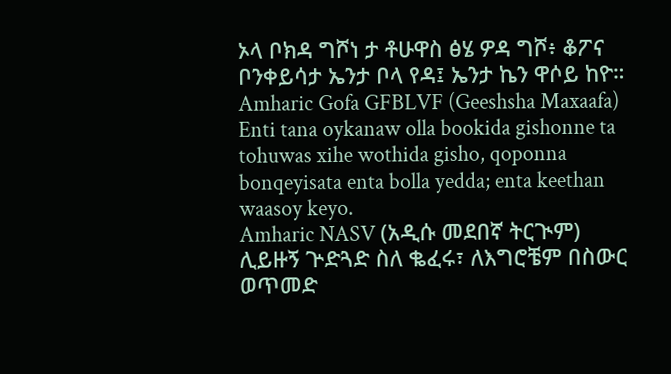ኦላ ቦክዳ ግሾነ ታ ቶሁዋስ ፅሄ ዎዳ ግሾ፥ ቆፖና ቦንቀይሳታ ኤንታ ቦላ የዳ፤ ኤንታ ኬን ዋሶይ ከዮ።
Amharic Gofa GFBLVF (Geeshsha Maxaafa)
Enti tana oykanaw olla bookida gishonne ta tohuwas xihe wothida gisho, qoponna bonqeyisata enta bolla yedda; enta keethan waasoy keyo.
Amharic NASV (አዲሱ መደበኛ ትርጒም)
ሊይዙኝ ጕድጓድ ስለ ቈፈሩ፣ ለእግሮቼም በስውር ወጥመድ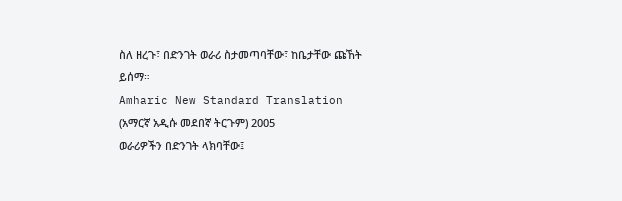ስለ ዘረጉ፣ በድንገት ወራሪ ስታመጣባቸው፣ ከቤታቸው ጩኸት ይሰማ።
Amharic New Standard Translation (አማርኛ አዲሱ መደበኛ ትርጉም) 2005
ወራሪዎችን በድንገት ላክባቸው፤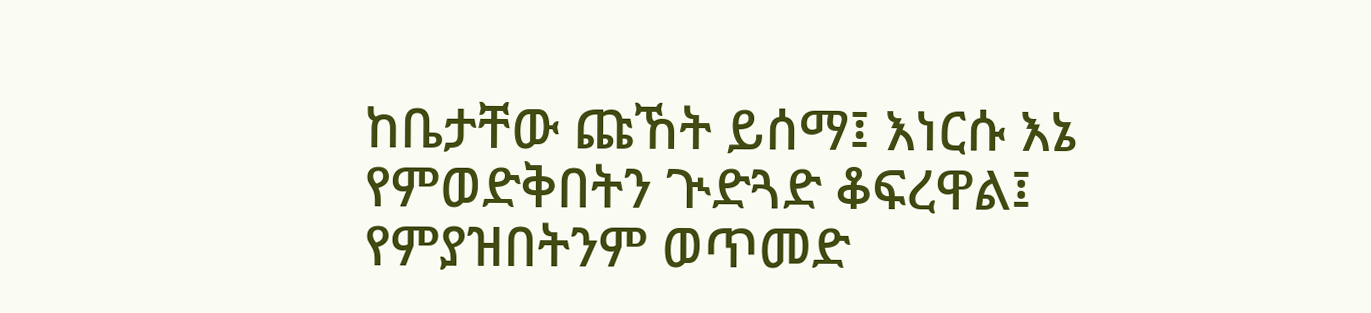ከቤታቸው ጩኸት ይሰማ፤ እነርሱ እኔ የምወድቅበትን ጒድጓድ ቆፍረዋል፤ የምያዝበትንም ወጥመድ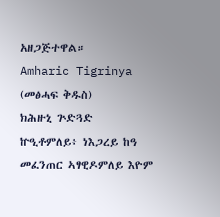አዘጋጅተዋል።
Amharic Tigrinya (መፅሓፍ ቅዱስ)
ክሕዙኒ ጕድጓድ ኵዒቶምለይ፥ ነእጋረይ ከዓ መፈንጠር ኣፃዊዶምለይ እዮም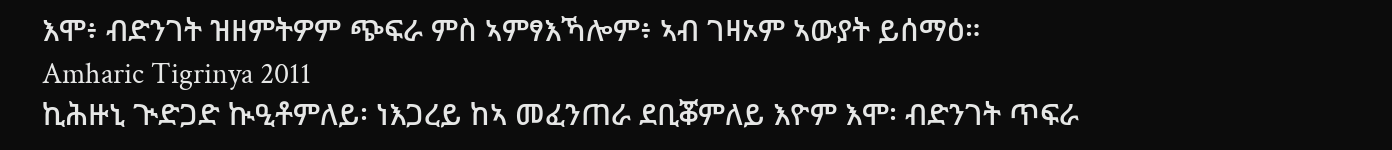እሞ፥ ብድንገት ዝዘምትዎም ጭፍራ ምስ ኣምፃእኻሎም፥ ኣብ ገዛኦም ኣውያት ይሰማዕ።
Amharic Tigrinya 2011
ኪሕዙኒ ጒድጋድ ኲዒቶምለይ፡ ነእጋረይ ከኣ መፈንጠራ ደቢቖምለይ እዮም እሞ፡ ብድንገት ጥፍራ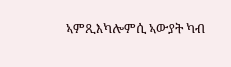ኣምጺእካሎምሲ ኣውያት ካብ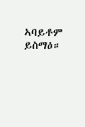ኣባይቶም ይስማዕ።